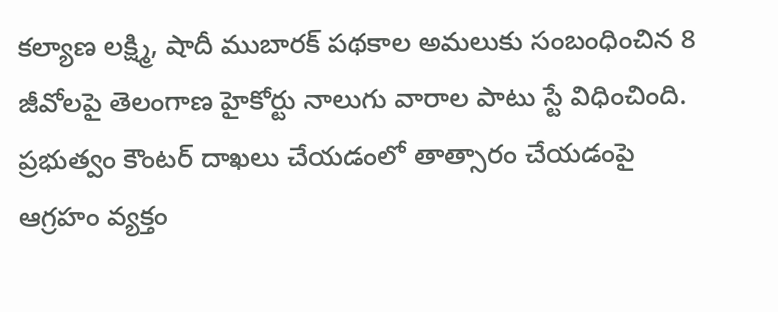కల్యాణ లక్ష్మి, షాదీ ముబారక్ పథకాల అమలుకు సంబంధించిన 8 జీవోలపై తెలంగాణ హైకోర్టు నాలుగు వారాల పాటు స్టే విధించింది.
ప్రభుత్వం కౌంటర్ దాఖలు చేయడంలో తాత్సారం చేయడంపై ఆగ్రహం వ్యక్తం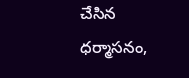చేసిన ధర్మాసనం,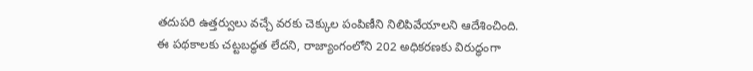తదుపరి ఉత్తర్వులు వచ్చే వరకు చెక్కుల పంపిణీని నిలిపివేయాలని ఆదేశించింది.
ఈ పథకాలకు చట్టబద్ధత లేదని, రాజ్యాంగంలోని 202 అధికరణకు విరుద్ధంగా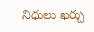నిధులు ఖర్చు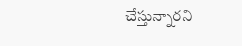చేస్తున్నారని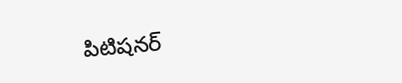పిటిషనర్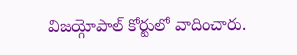విజయ్గోపాల్ కోర్టులో వాదించారు.